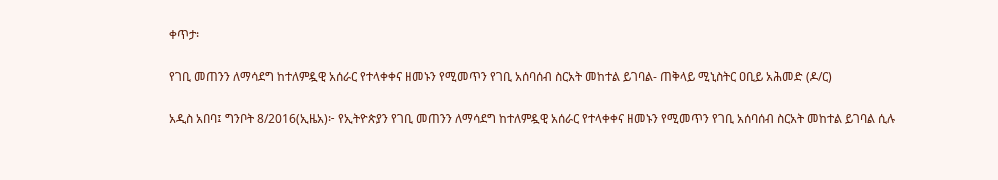ቀጥታ፡

የገቢ መጠንን ለማሳደግ ከተለምዷዊ አሰራር የተላቀቀና ዘመኑን የሚመጥን የገቢ አሰባሰብ ስርአት መከተል ይገባል- ጠቅላይ ሚኒስትር ዐቢይ አሕመድ (ዶ/ር)

አዲስ አበባ፤ ግንቦት 8/2016(ኢዜአ)፦ የኢትዮጵያን የገቢ መጠንን ለማሳደግ ከተለምዷዊ አሰራር የተላቀቀና ዘመኑን የሚመጥን የገቢ አሰባሰብ ስርአት መከተል ይገባል ሲሉ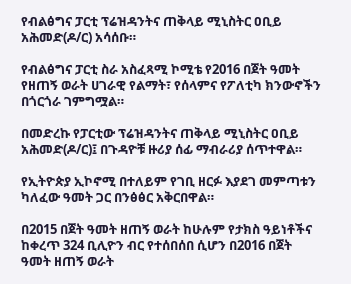የብልፅግና ፓርቲ ፕሬዝዳንትና ጠቅላይ ሚኒስትር ዐቢይ አሕመድ(ዶ/ር) አሳሰቡ።

የብልፅግና ፓርቲ ስራ አስፈጻሚ ኮሚቴ የ2016 በጀት ዓመት የዘጠኝ ወራት ሀገራዊ የልማት፣ የሰላምና የፖለቲካ ክንውኖችን በጎርጎራ ገምግሟል።

በመድረኩ የፓርቲው ፕሬዝዳንትና ጠቅላይ ሚኒስትር ዐቢይ አሕመድ(ዶ/ር)፤ በጉዳዮቹ ዙሪያ ሰፊ ማብራሪያ ሰጥተዋል።

የኢትዮጵያ ኢኮኖሚ በተለይም የገቢ ዘርፉ እያደገ መምጣቱን ካለፈው ዓመት ጋር በንፅፅር አቅርበዋል።

በ2015 በጀት ዓመት ዘጠኝ ወራት ከሁሉም የታክስ ዓይነቶችና ከቀረጥ 324 ቢሊዮን ብር የተሰበሰበ ሲሆን በ2016 በጀት ዓመት ዘጠኝ ወራት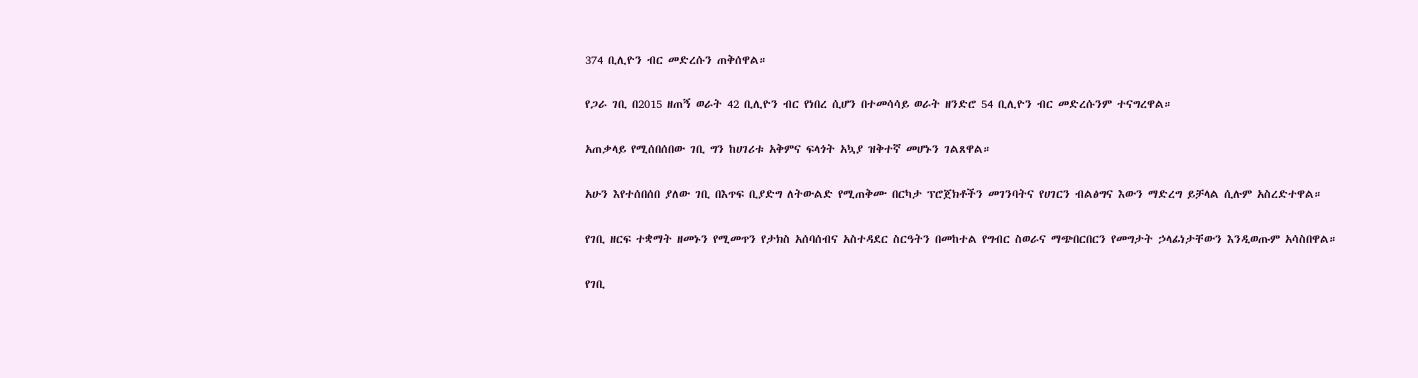374 ቢሊዮን ብር መድረሱን ጠቅሰዋል።

የጋራ ገቢ በ2015 ዘጠኝ ወራት 42 ቢሊዮን ብር የነበረ ሲሆን በተመሳሳይ ወራት ዘንድሮ 54 ቢሊዮን ብር መድረሱንም ተናግረዋል።

አጠቃላይ የሚሰበሰበው ገቢ ግን ከሀገሪቱ አቅምና ፍላጎት አኳያ ዝቅተኛ መሆኑን ገልጸዋል።

አሁን እየተሰበሰበ ያለው ገቢ በእጥፍ ቢያድግ ለትውልድ የሚጠቅሙ በርካታ ፕሮጀክቶችን መገንባትና የሀገርን ብልፅግና እውን ማድረግ ይቻላል ሲሉም አስረድተዋል።

የገቢ ዘርፍ ተቋማት ዘመኑን የሚመጥን የታክስ አሰባሰብና አስተዳደር ስርዓትን በመከተል የግብር ስወራና ማጭበርበርን የመግታት ኃላፊነታቸውን እንዲወጡም አሳስበዋል።

የገቢ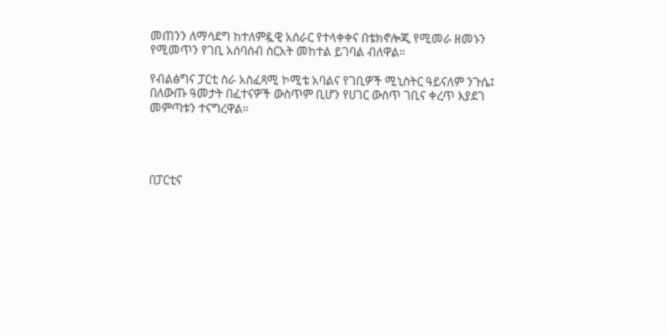መጠንን ለማሳደግ ከተለምዷዊ አሰራር የተላቀቀና በቴክኖሎጂ የሚመራ ዘመኑን የሚመጥን የገቢ አሰባሰብ ስርአት መከተል ይገባል ብለዋል።

የብልፅግና ፓርቲ ስራ አስፈጻሚ ኮሚቴ አባልና የገቢዎች ሚኒስትር ዓይናለም ንጉሴ፤ በለውጡ ዓመታት በፈተናዎች ውስጥም ቢሆን የሀገር ውስጥ ገቢና ቀረጥ እያደገ መምጣቱን ተናግረዋል።




በፓርቲና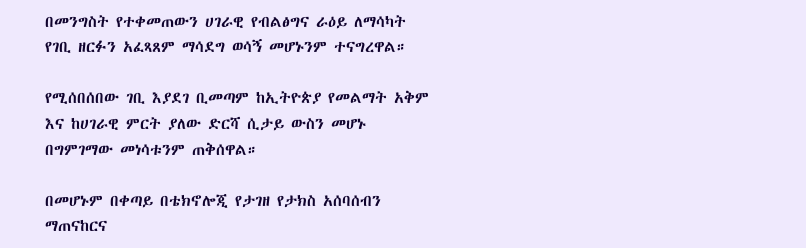በመንግስት የተቀመጠውን ሀገራዊ የብልፅግና ራዕይ ለማሳካት የገቢ ዘርፉን አፈጻጸም ማሳደግ ወሳኝ መሆኑንም ተናግረዋል።

የሚሰበሰበው ገቢ እያደገ ቢመጣም ከኢትዮጵያ የመልማት አቅም እና ከሀገራዊ ምርት ያለው ድርሻ ሲታይ ውስን መሆኑ በግምገማው መነሳቱንም ጠቅሰዋል።

በመሆኑም በቀጣይ በቴክኖሎጂ የታገዘ የታክስ አሰባሰብን ማጠናከርና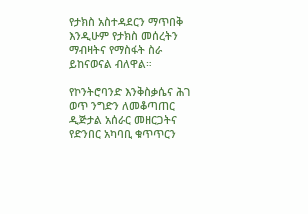የታክስ አስተዳደርን ማጥበቅ እንዲሁም የታክስ መሰረትን ማብዛትና የማስፋት ስራ ይከናወናል ብለዋል።

የኮንትሮባንድ እንቅስቃሴና ሕገ ወጥ ንግድን ለመቆጣጠር ዲጅታል አሰራር መዘርጋትና የድንበር አካባቢ ቁጥጥርን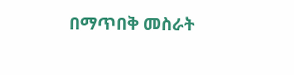በማጥበቅ መስራት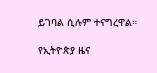ይገባል ሲሉም ተናግረዋል።

የኢትዮጵያ ዜና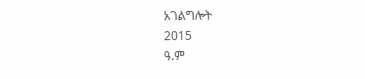አገልግሎት
2015
ዓ.ም